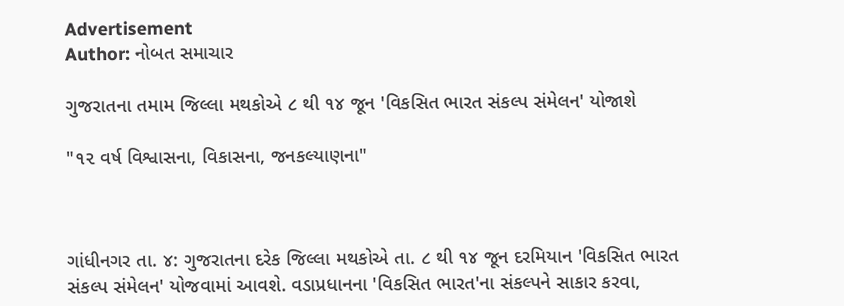Advertisement
Author: નોબત સમાચાર

ગુજરાતના તમામ જિલ્લા મથકોએ ૮ થી ૧૪ જૂન 'વિકસિત ભારત સંકલ્પ સંમેલન' યોજાશે

"૧૨ વર્ષ વિશ્વાસના, વિકાસના, જનકલ્યાણના"



ગાંધીનગર તા. ૪: ગુજરાતના દરેક જિલ્લા મથકોએ તા. ૮ થી ૧૪ જૂન દરમિયાન 'વિકસિત ભારત સંકલ્પ સંમેલન' યોજવામાં આવશે. વડાપ્રધાનના 'વિકસિત ભારત'ના સંકલ્પને સાકાર કરવા,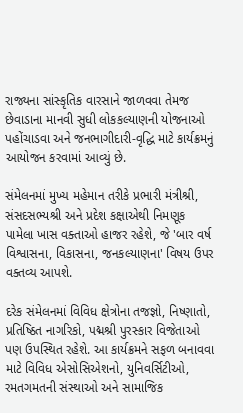રાજ્યના સાંસ્કૃતિક વારસાને જાળવવા તેમજ છેવાડાના માનવી સુધી લોકકલ્યાણની યોજનાઓ પહોંચાડવા અને જનભાગીદારી-વૃદ્ધિ માટે કાર્યક્રમનું આયોજન કરવામાં આવ્યું છે.

સંમેલનમાં મુખ્ય મહેમાન તરીકે પ્રભારી મંત્રીશ્રી, સંસદસભ્યશ્રી અને પ્રદેશ કક્ષાએથી નિમણૂક પામેલા ખાસ વક્તાઓ હાજર રહેશે, જે 'બાર વર્ષ વિશ્વાસના, વિકાસના, જનકલ્યાણના' વિષય ઉપર વક્તવ્ય આપશે.

દરેક સંમેલનમાં વિવિધ ક્ષેત્રોના તજજ્ઞો, નિષ્ણાતો, પ્રતિષ્ઠિત નાગરિકો, પદ્મશ્રી પુરસ્કાર વિજેતાઓ પણ ઉપસ્થિત રહેશે. આ કાર્યક્રમને સફળ બનાવવા માટે વિવિધ એસોસિએશનો, યુનિવર્સિટીઓ, રમતગમતની સંસ્થાઓ અને સામાજિક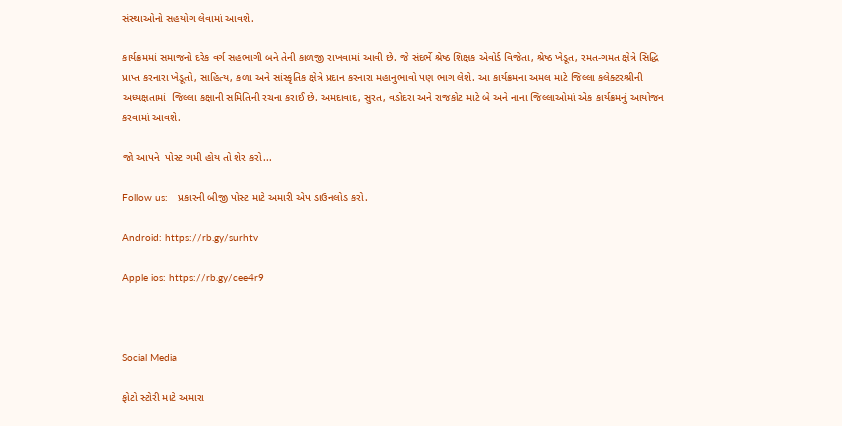સંસ્થાઓનો સહયોગ લેવામાં આવશે.

કાર્યક્રમમાં સમાજનો દરેક વર્ગ સહભાગી બને તેની કાળજી રાખવામાં આવી છે. જે સંદર્ભે શ્રેષ્ઠ શિક્ષક એવોર્ડ વિજેતા, શ્રેષ્ઠ ખેડૂત, રમત-ગમત ક્ષેત્રે સિદ્ધિ પ્રાપ્ત કરનારા ખેડૂતો, સાહિત્ય, કળા અને સાંસ્કૃતિક ક્ષેત્રે પ્રદાન કરનારા મહાનુભાવો પણ ભાગ લેશે. આ કાર્યક્રમના અમલ માટે જિલ્લા કલેક્ટરશ્રીની અધ્યક્ષતામાં  જિલ્લા કક્ષાની સમિતિની રચના કરાઈ છે. અમદાવાદ, સુરત, વડોદરા અને રાજકોટ માટે બે અને નાના જિલ્લાઓમાં એક કાર્યક્રમનું આયોજન કરવામાં આવશે.

જો આપને  પોસ્ટ ગમી હોય તો શેર કરો...

Follow us:   પ્રકારની બીજી પોસ્ટ માટે અમારી એપ ડાઉનલોડ કરો.

Android: https://rb.gy/surhtv

Apple ios: https://rb.gy/cee4r9



Social Media

ફોટો સ્ટોરી માટે અમારા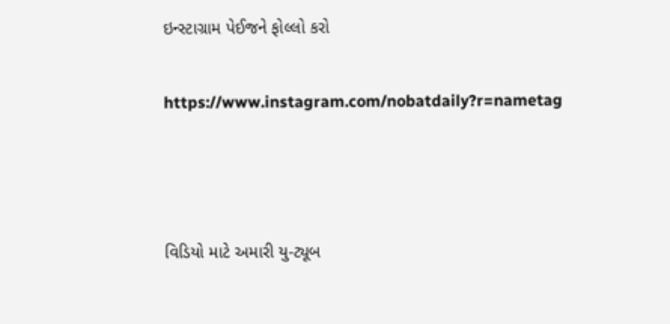ઇન્સ્ટાગ્રામ પેઈજને ફોલ્લો કરો

https://www.instagram.com/nobatdaily?r=nametag



વિડિયો માટે અમારી યુ-ટ્યૂબ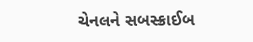ચેનલને સબસ્ક્રાઈબ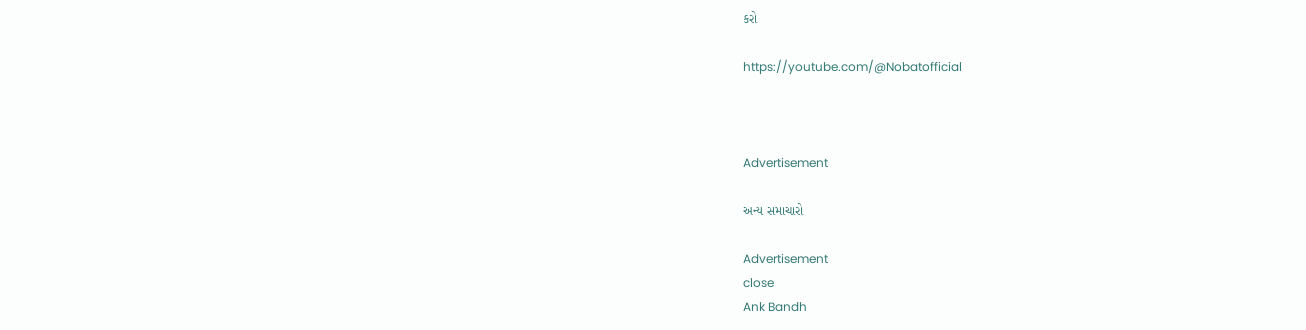કરો

https://youtube.com/@Nobatofficial



Advertisement

અન્ય સમાચારો

Advertisement
close
Ank Bandh